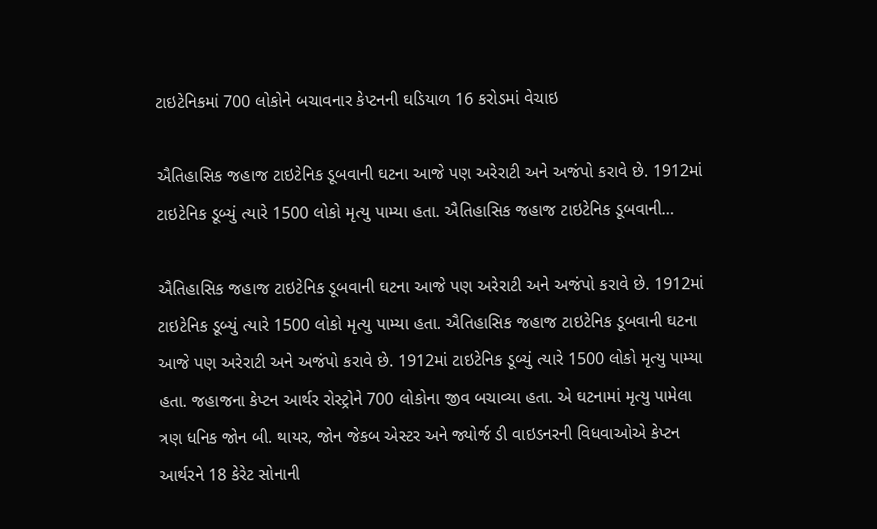ટાઇટેનિકમાં 700 લોકોને બચાવનાર કેપ્ટનની ઘડિયાળ 16 કરોડમાં વેચાઇ

ઐતિહાસિક જહાજ ટાઇટેનિક ડૂબવાની ઘટના આજે પણ અરેરાટી અને અજંપો કરાવે છે. 1912માં ટાઇટેનિક ડૂબ્યું ત્યારે 1500 લોકો મૃત્યુ પામ્યા હતા. ઐતિહાસિક જહાજ ટાઇટેનિક ડૂબવાની…

ઐતિહાસિક જહાજ ટાઇટેનિક ડૂબવાની ઘટના આજે પણ અરેરાટી અને અજંપો કરાવે છે. 1912માં ટાઇટેનિક ડૂબ્યું ત્યારે 1500 લોકો મૃત્યુ પામ્યા હતા. ઐતિહાસિક જહાજ ટાઇટેનિક ડૂબવાની ઘટના આજે પણ અરેરાટી અને અજંપો કરાવે છે. 1912માં ટાઇટેનિક ડૂબ્યું ત્યારે 1500 લોકો મૃત્યુ પામ્યા હતા. જહાજના કેપ્ટન આર્થર રોસ્ટ્રોને 700 લોકોના જીવ બચાવ્યા હતા. એ ઘટનામાં મૃત્યુ પામેલા ત્રણ ધનિક જોન બી. થાયર, જોન જેકબ એસ્ટર અને જ્યોર્જ ડી વાઇડનરની વિધવાઓએ કેપ્ટન આર્થરને 18 કેરેટ સોનાની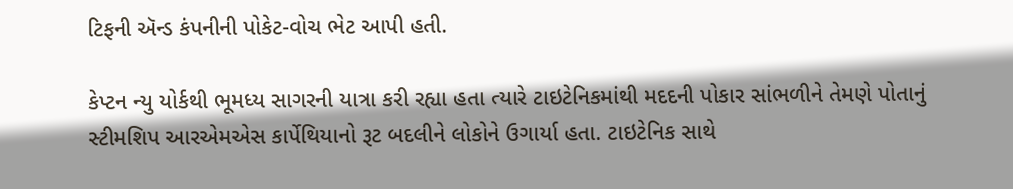ટિફની ઍન્ડ કંપનીની પોકેટ-વોચ ભેટ આપી હતી.

કેપ્ટન ન્યુ યોર્કથી ભૂમધ્ય સાગરની યાત્રા કરી રહ્યા હતા ત્યારે ટાઇટેનિકમાંથી મદદની પોકાર સાંભળીને તેમણે પોતાનું સ્ટીમશિપ આરએમએસ કાર્પેથિયાનો રૂટ બદલીને લોકોને ઉગાર્યા હતા. ટાઇટેનિક સાથે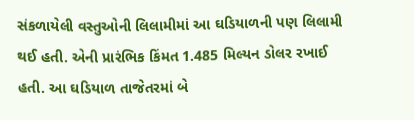સંકળાયેલી વસ્તુઓની લિલામીમાં આ ઘડિયાળની પણ લિલામી થઈ હતી. એની પ્રારંભિક કિંમત 1.485 મિલ્યન ડોલર રખાઈ હતી. આ ઘડિયાળ તાજેતરમાં બે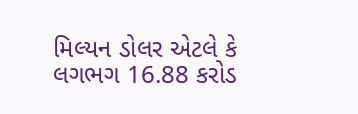મિલ્યન ડોલર એટલે કે લગભગ 16.88 કરોડ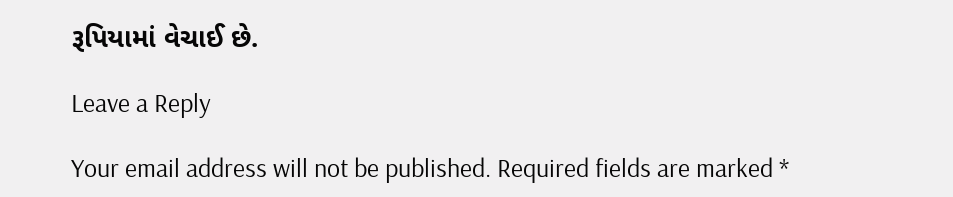રૂપિયામાં વેચાઈ છે.

Leave a Reply

Your email address will not be published. Required fields are marked *